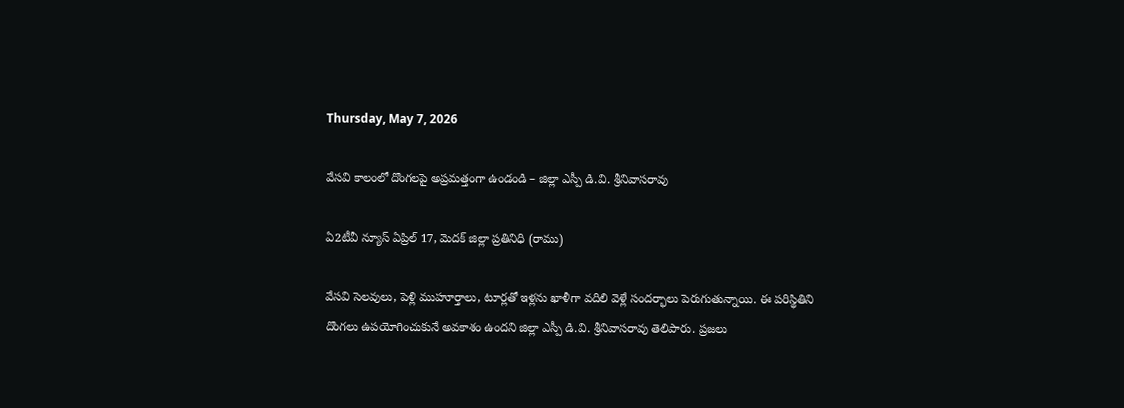Thursday, May 7, 2026

వేసవి కాలంలో దొంగలపై అప్రమత్తంగా ఉండండి – జిల్లా ఎస్పీ డి.వి. శ్రీనివాసరావు

ఏ2టీవీ న్యూస్ ఏప్రిల్ 17, మెదక్ జిల్లా ప్రతినిధి (రాము)

వేసవి సెలవులు, పెళ్లి ముహూర్తాలు, టూర్లతో ఇళ్లను ఖాళీగా వదిలి వెళ్లే సందర్భాలు పెరుగుతున్నాయి. ఈ పరిస్థితిని దొంగలు ఉపయోగించుకునే అవకాశం ఉందని జిల్లా ఎస్పీ డి.వి. శ్రీనివాసరావు తెలిపారు. ప్రజలు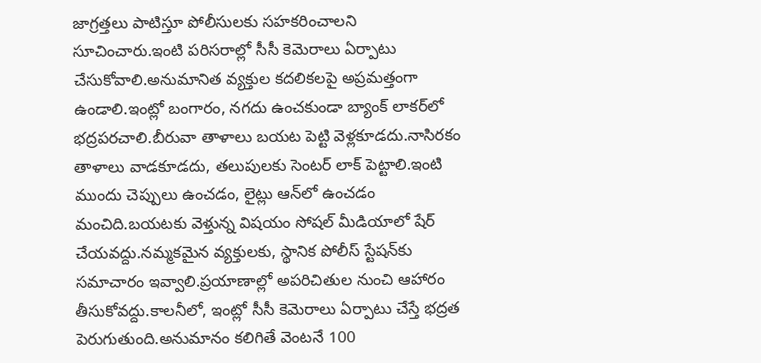జాగ్రత్తలు పాటిస్తూ పోలీసులకు సహకరించాలని సూచించారు.ఇంటి పరిసరాల్లో సీసీ కెమెరాలు ఏర్పాటు చేసుకోవాలి.అనుమానిత వ్యక్తుల కదలికలపై అప్రమత్తంగా ఉండాలి.ఇంట్లో బంగారం, నగదు ఉంచకుండా బ్యాంక్ లాకర్‌లో భద్రపరచాలి.బీరువా తాళాలు బయట పెట్టి వెళ్లకూడదు.నాసిరకం తాళాలు వాడకూడదు, తలుపులకు సెంటర్ లాక్ పెట్టాలి.ఇంటి ముందు చెప్పులు ఉంచడం, లైట్లు ఆన్‌లో ఉంచడం మంచిది.బయటకు వెళ్తున్న విషయం సోషల్ మీడియాలో షేర్ చేయవద్దు.నమ్మకమైన వ్యక్తులకు, స్థానిక పోలీస్ స్టేషన్‌కు సమాచారం ఇవ్వాలి.ప్రయాణాల్లో అపరిచితుల నుంచి ఆహారం తీసుకోవద్దు.కాలనీలో, ఇంట్లో సీసీ కెమెరాలు ఏర్పాటు చేస్తే భద్రత పెరుగుతుంది.అనుమానం కలిగితే వెంటనే 100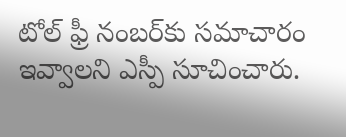టోల్ ఫ్రీ నంబర్‌కు సమాచారం ఇవ్వాలని ఎస్పీ సూచించారు.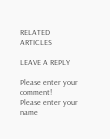RELATED ARTICLES

LEAVE A REPLY

Please enter your comment!
Please enter your name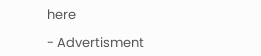here

- Advertisment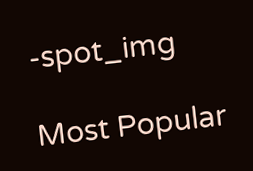-spot_img

Most Popular